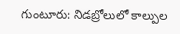గుంటూరు: నిడబ్రోలులో కాల్పుల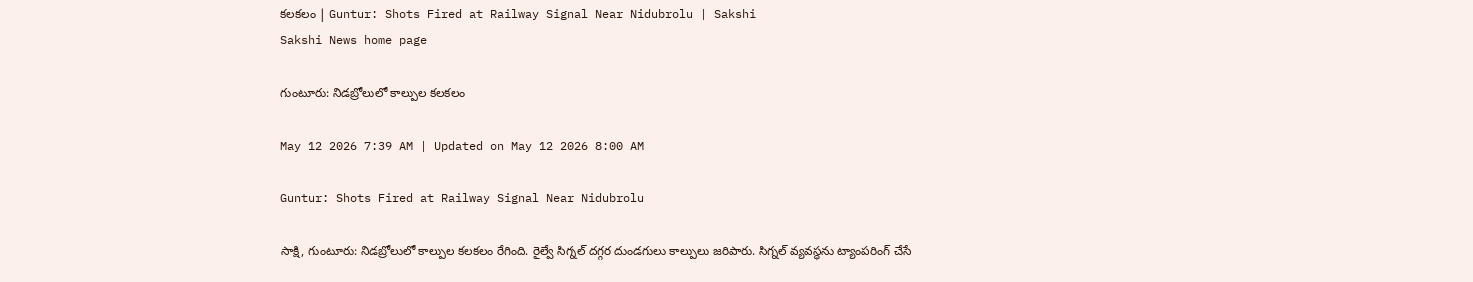కలకలం | Guntur: Shots Fired at Railway Signal Near Nidubrolu | Sakshi
Sakshi News home page

గుంటూరు: నిడబ్రోలులో కాల్పుల కలకలం

May 12 2026 7:39 AM | Updated on May 12 2026 8:00 AM

Guntur: Shots Fired at Railway Signal Near Nidubrolu

సాక్షి, గుంటూరు: నిడబ్రోలులో కాల్పుల కలకలం రేగింది. రైల్వే సిగ్నల్‌ దగ్గర దుండగులు కాల్పులు జరిపారు. సిగ్నల్‌ వ్యవస్థను ట్యాంపరింగ్‌ చేసే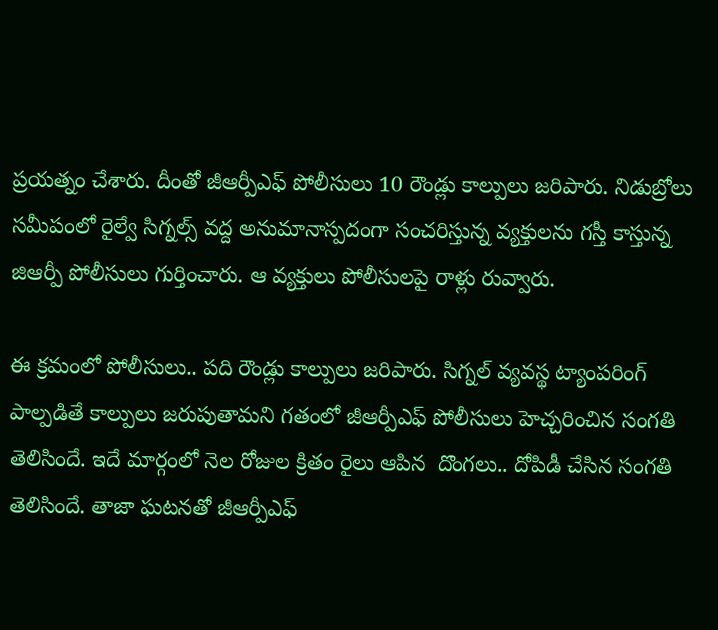ప్రయత్నం చేశారు. దీంతో జీఆర్పీఎఫ్‌ పోలీసులు 10 రౌండ్లు కాల్పులు జరిపారు. నిడుబ్రోలు సమీపంలో రైల్వే సిగ్నల్స్ వద్ద అనుమానాస్పదంగా సంచరిస్తున్న వ్యక్తులను గస్తీ కాస్తున్న జిఆర్పీ పోలీసులు గుర్తించారు. ఆ వ్యక్తులు పోలీసులపై రాళ్లు రువ్వారు.

ఈ క్రమంలో పోలీసులు.. పది రౌండ్లు కాల్పులు జరిపారు. సిగ్నల్ వ్యవస్థ ట్యాంపరింగ్‌ పాల్పడితే కాల్పులు జరుపుతామని గతంలో జీఆర్పీఎఫ్‌ పోలీసులు హెచ్చరించిన సంగతి తెలిసిందే. ఇదే మార్గంలో నెల రోజుల క్రితం రైలు ఆపిన  దొంగలు.. దోపిడీ చేసిన సంగతి తెలిసిందే. తాజా ఘటనతో జీఆర్పీఎఫ్‌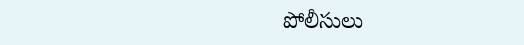పోలీసులు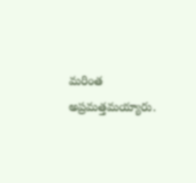మరింత అప్రమత్తమయ్యారు.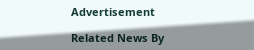Advertisement

Related News By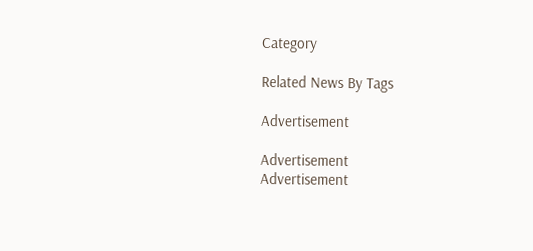Category

Related News By Tags

Advertisement

Advertisement
Advertisement